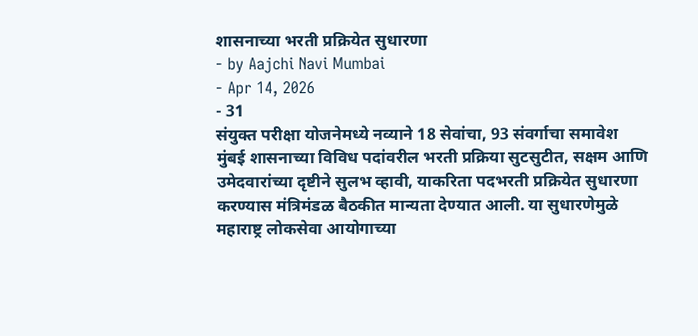शासनाच्या भरती प्रक्रियेत सुधारणा
- by Aajchi Navi Mumbai
- Apr 14, 2026
- 31
संयुक्त परीक्षा योजनेमध्ये नव्याने 18 सेवांचा, 93 संवर्गाचा समावेश
मुंबई शासनाच्या विविध पदांवरील भरती प्रक्रिया सुटसुटीत, सक्षम आणि उमेदवारांच्या दृष्टीने सुलभ व्हावी, याकरिता पदभरती प्रक्रियेत सुधारणा करण्यास मंत्रिमंडळ बैठकीत मान्यता देण्यात आली. या सुधारणेमुळे महाराष्ट्र लोकसेवा आयोगाच्या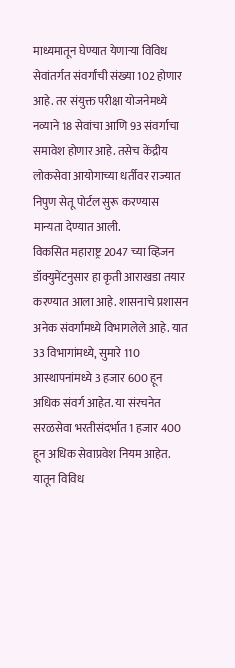माध्यमातून घेण्यात येणाऱ्या विविध सेवांतर्गत संवर्गांची संख्या 102 होणार आहे. तर संयुक्त परीक्षा योजनेमध्ये नव्याने 18 सेवांचा आणि 93 संवर्गाचा समावेश होणार आहे. तसेच केंद्रीय लोकसेवा आयोगाच्या धर्तीवर राज्यात निपुण सेतू पोर्टल सुरू करण्यास मान्यता देण्यात आली.
विकसित महाराष्ट्र 2047 च्या व्हिजन डॉक्युमेंटनुसार हा कृती आराखडा तयार करण्यात आला आहे. शासनाचे प्रशासन अनेक संवर्गांमध्ये विभागलेले आहे. यात 33 विभागांमध्ये, सुमारे 110 आस्थापनांमध्ये 3 हजार 600 हून अधिक संवर्ग आहेत. या संरचनेत सरळसेवा भरतीसंदर्भात 1 हजार 400 हून अधिक सेवाप्रवेश नियम आहेत. यातून विविध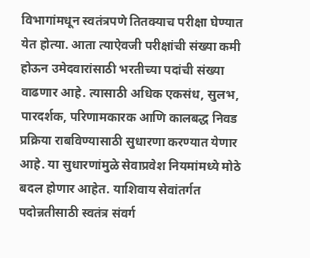विभागांमधून स्वतंत्रपणे तितक्याच परीक्षा घेण्यात येत होत्या. आता त्याऐवजी परीक्षांची संख्या कमी होऊन उमेदवारांसाठी भरतीच्या पदांची संख्या वाढणार आहे. त्यासाठी अधिक एकसंध, सुलभ, पारदर्शक, परिणामकारक आणि कालबद्ध निवड प्रक्रिया राबविण्यासाठी सुधारणा करण्यात येणार आहे. या सुधारणांमुळे सेवाप्रवेश नियमांमध्ये मोठे बदल होणार आहेत. याशिवाय सेवांतर्गत पदोन्नतीसाठी स्वतंत्र संवर्ग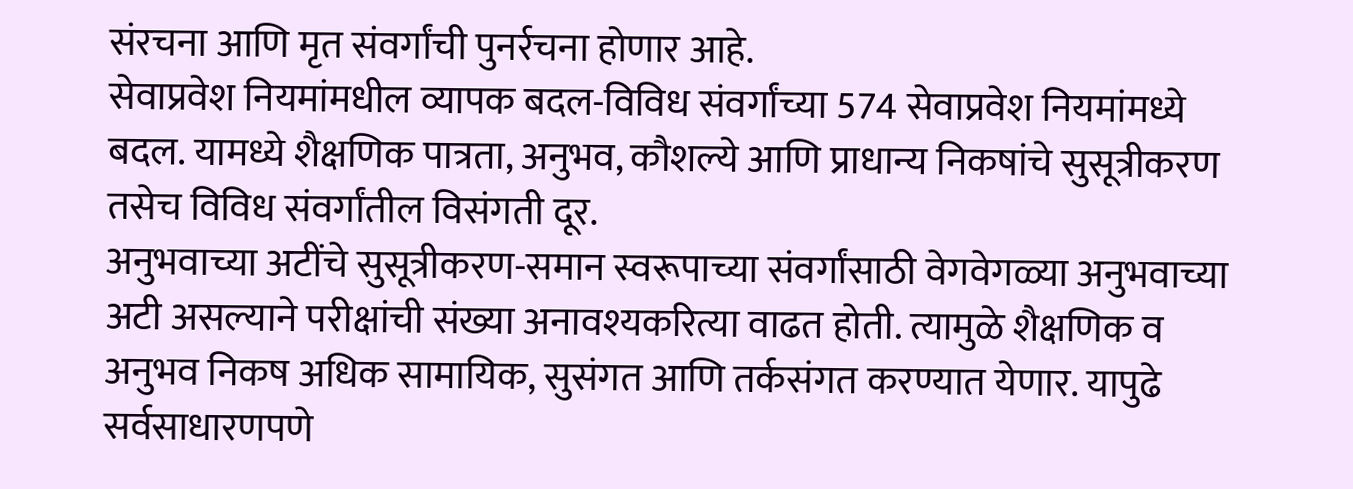संरचना आणि मृत संवर्गांची पुनर्रचना होणार आहे.
सेवाप्रवेश नियमांमधील व्यापक बदल-विविध संवर्गांच्या 574 सेवाप्रवेश नियमांमध्ये बदल. यामध्ये शैक्षणिक पात्रता, अनुभव, कौशल्ये आणि प्राधान्य निकषांचे सुसूत्रीकरण तसेच विविध संवर्गांतील विसंगती दूर.
अनुभवाच्या अटींचे सुसूत्रीकरण-समान स्वरूपाच्या संवर्गांसाठी वेगवेगळ्या अनुभवाच्या अटी असल्याने परीक्षांची संख्या अनावश्यकरित्या वाढत होती. त्यामुळे शैक्षणिक व अनुभव निकष अधिक सामायिक, सुसंगत आणि तर्कसंगत करण्यात येणार. यापुढे सर्वसाधारणपणे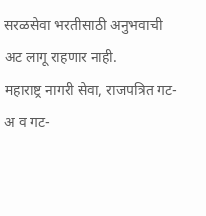सरळसेवा भरतीसाठी अनुभवाची अट लागू राहणार नाही.
महाराष्ट्र नागरी सेवा, राजपत्रित गट-अ व गट-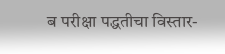ब परीक्षा पद्धतीचा विस्तार-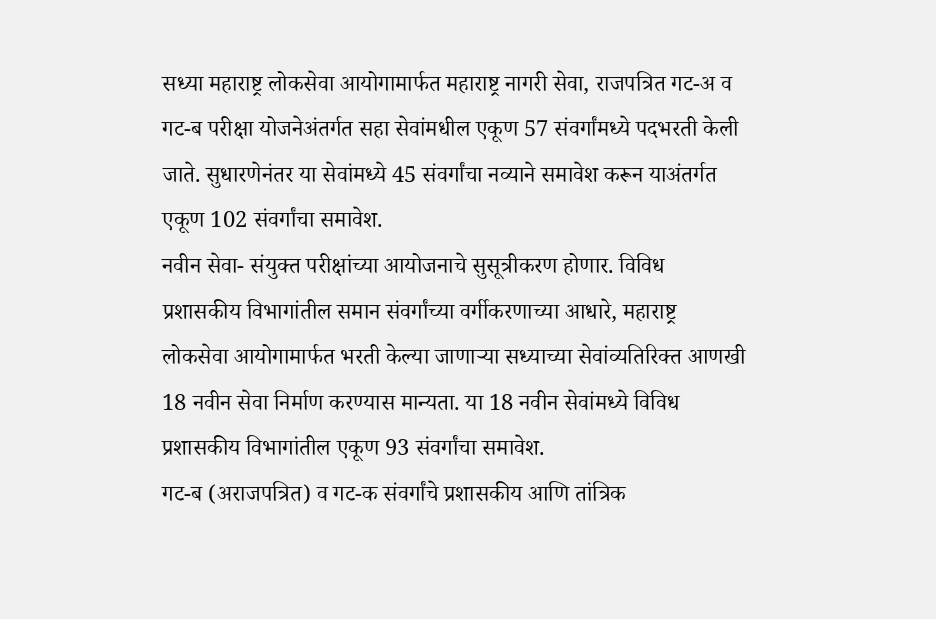सध्या महाराष्ट्र लोकसेवा आयोगामार्फत महाराष्ट्र नागरी सेवा, राजपत्रित गट-अ व गट-ब परीक्षा योजनेअंतर्गत सहा सेवांमधील एकूण 57 संवर्गांमध्ये पदभरती केली जाते. सुधारणेनंतर या सेवांमध्ये 45 संवर्गांचा नव्याने समावेश करून याअंतर्गत एकूण 102 संवर्गांचा समावेश.
नवीन सेवा- संयुक्त परीक्षांच्या आयोजनाचे सुसूत्रीकरण होणार. विविध प्रशासकीय विभागांतील समान संवर्गांच्या वर्गीकरणाच्या आधारे, महाराष्ट्र लोकसेवा आयोगामार्फत भरती केल्या जाणाऱ्या सध्याच्या सेवांव्यतिरिक्त आणखी 18 नवीन सेवा निर्माण करण्यास मान्यता. या 18 नवीन सेवांमध्ये विविध प्रशासकीय विभागांतील एकूण 93 संवर्गांचा समावेश.
गट-ब (अराजपत्रित) व गट-क संवर्गांचे प्रशासकीय आणि तांत्रिक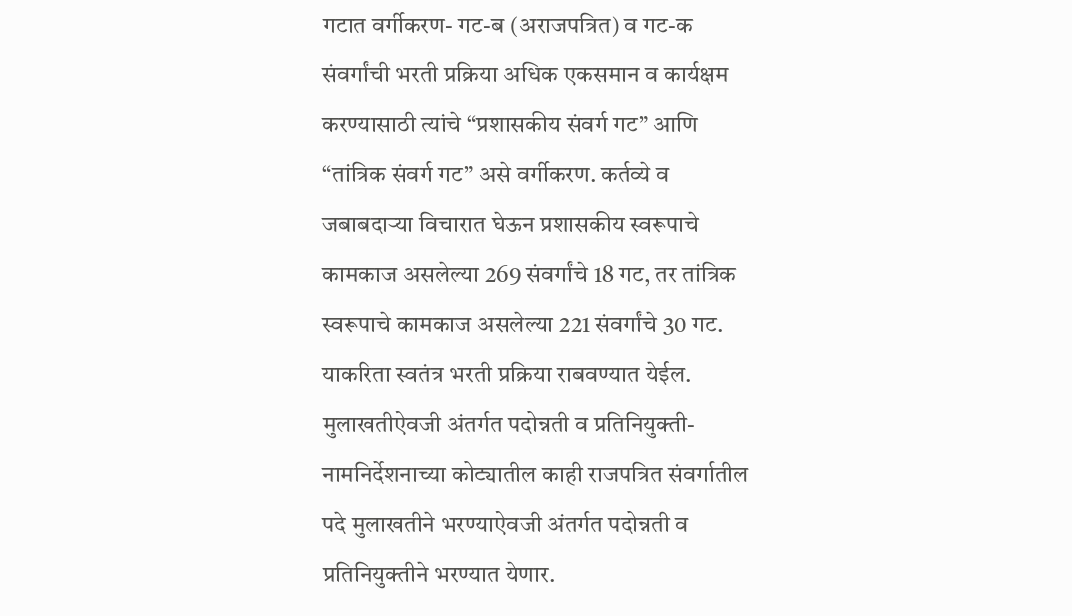गटात वर्गीकरण- गट-ब (अराजपत्रित) व गट-क संवर्गांची भरती प्रक्रिया अधिक एकसमान व कार्यक्षम करण्यासाठी त्यांचे “प्रशासकीय संवर्ग गट” आणि “तांत्रिक संवर्ग गट” असे वर्गीकरण. कर्तव्ये व जबाबदाऱ्या विचारात घेऊन प्रशासकीय स्वरूपाचे कामकाज असलेल्या 269 संवर्गांचे 18 गट, तर तांत्रिक स्वरूपाचे कामकाज असलेल्या 221 संवर्गांचे 30 गट. याकरिता स्वतंत्र भरती प्रक्रिया राबवण्यात येईल.
मुलाखतीऐवजी अंतर्गत पदोन्नती व प्रतिनियुक्ती- नामनिर्देशनाच्या कोट्यातील काही राजपत्रित संवर्गातील पदे मुलाखतीने भरण्याऐवजी अंतर्गत पदोन्नती व प्रतिनियुक्तीने भरण्यात येणार.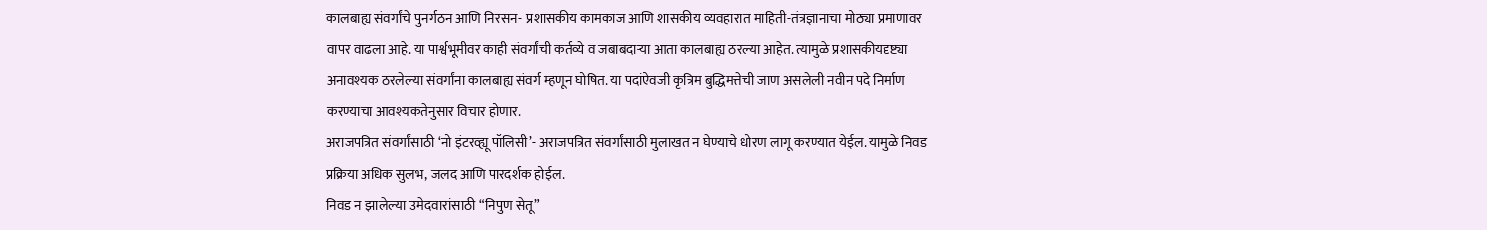कालबाह्य संवर्गांचे पुनर्गठन आणि निरसन- प्रशासकीय कामकाज आणि शासकीय व्यवहारात माहिती-तंत्रज्ञानाचा मोठ्या प्रमाणावर वापर वाढला आहे. या पार्श्वभूमीवर काही संवर्गांची कर्तव्ये व जबाबदाऱ्या आता कालबाह्य ठरल्या आहेत. त्यामुळे प्रशासकीयदृष्ट्या अनावश्यक ठरलेल्या संवर्गांना कालबाह्य संवर्ग म्हणून घोषित. या पदांऐवजी कृत्रिम बुद्धिमत्तेची जाण असलेली नवीन पदे निर्माण करण्याचा आवश्यकतेनुसार विचार होणार.
अराजपत्रित संवर्गांसाठी ‘नो इंटरव्ह्यू पॉलिसी’- अराजपत्रित संवर्गांसाठी मुलाखत न घेण्याचे धोरण लागू करण्यात येईल. यामुळे निवड प्रक्रिया अधिक सुलभ, जलद आणि पारदर्शक होईल.
निवड न झालेल्या उमेदवारांसाठी “निपुण सेतू”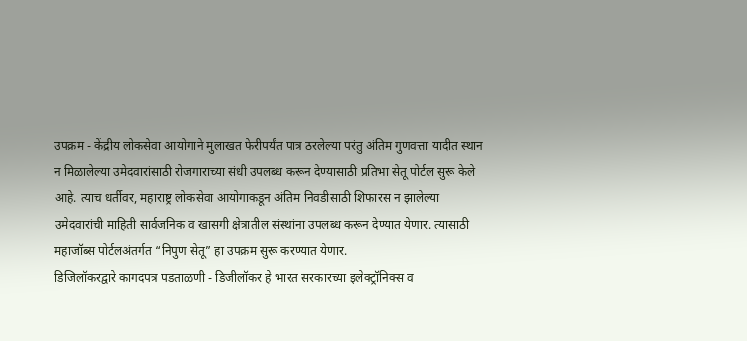उपक्रम - केंद्रीय लोकसेवा आयोगाने मुलाखत फेरीपर्यंत पात्र ठरलेल्या परंतु अंतिम गुणवत्ता यादीत स्थान न मिळालेल्या उमेदवारांसाठी रोजगाराच्या संधी उपलब्ध करून देण्यासाठी प्रतिभा सेतू पोर्टल सुरू केले आहे. त्याच धर्तीवर, महाराष्ट्र लोकसेवा आयोगाकडून अंतिम निवडीसाठी शिफारस न झालेल्या उमेदवारांची माहिती सार्वजनिक व खासगी क्षेत्रातील संस्थांना उपलब्ध करून देण्यात येणार. त्यासाठी महाजॉब्स पोर्टलअंतर्गत “निपुण सेतू” हा उपक्रम सुरू करण्यात येणार.
डिजिलॉकरद्वारे कागदपत्र पडताळणी - डिजीलॉकर हे भारत सरकारच्या इलेक्ट्रॉनिक्स व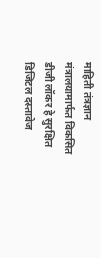माहिती तंत्रज्ञान मंत्रालयामार्फत विकसित डीजी लॉकर हे सुरक्षित डिजिटल दस्तावेज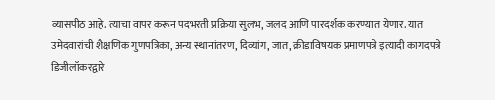व्यासपीठ आहे. त्याचा वापर करून पदभरती प्रक्रिया सुलभ, जलद आणि पारदर्शक करण्यात येणार. यात उमेदवारांची शैक्षणिक गुणपत्रिका, अन्य स्थानांतरण, दिव्यांग, जात, क्रीडाविषयक प्रमाणपत्रे इत्यादी कागदपत्रे डिजीलॉकरद्वारे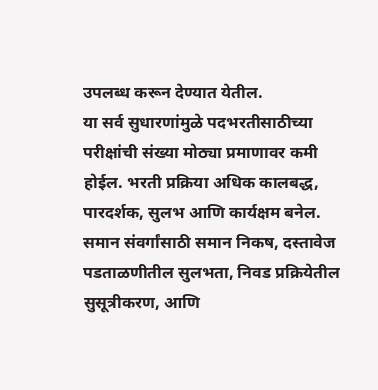उपलब्ध करून देण्यात येतील.
या सर्व सुधारणांमुळे पदभरतीसाठीच्या परीक्षांची संख्या मोठ्या प्रमाणावर कमी होईल. भरती प्रक्रिया अधिक कालबद्ध, पारदर्शक, सुलभ आणि कार्यक्षम बनेल. समान संवर्गांसाठी समान निकष, दस्तावेज पडताळणीतील सुलभता, निवड प्रक्रियेतील सुसूत्रीकरण, आणि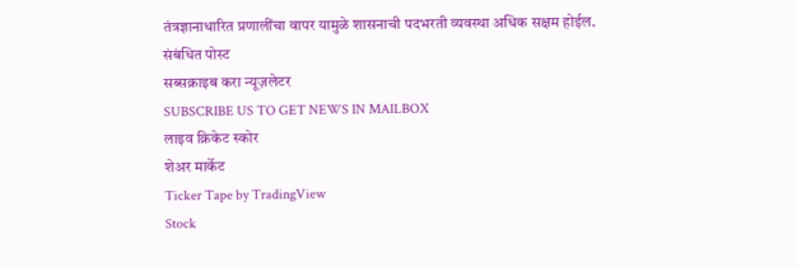तंत्रज्ञानाधारित प्रणालींचा वापर यामुळे शासनाची पदभरती व्यवस्था अधिक सक्षम होईल.
संबंधित पोस्ट
सब्सक्राइब करा न्यूज़लेटर
SUBSCRIBE US TO GET NEWS IN MAILBOX
लाइव क्रिकेट स्कोर
शेअर मार्केट
Ticker Tape by TradingView
Stock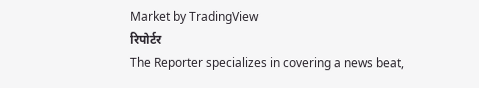Market by TradingView
रिपोर्टर
The Reporter specializes in covering a news beat,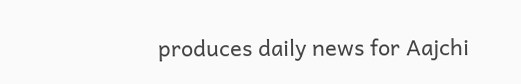produces daily news for Aajchi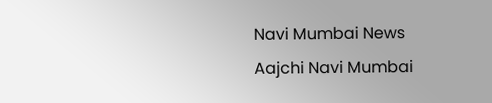Navi Mumbai News
Aajchi Navi Mumbai